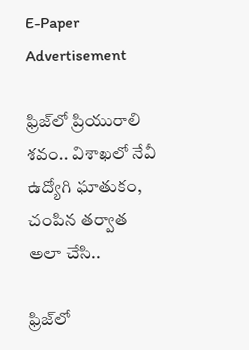E-Paper
Advertisement

ఫ్రిజ్‌లో ప్రియురాలి శవం.. విశాఖలో నేవీ ఉద్యోగి ఘాతుకం, చంపిన తర్వాత అలా చేసి..

ఫ్రిజ్‌లో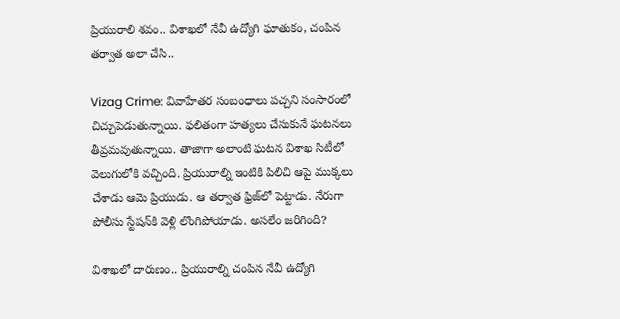ప్రియురాలి శవం.. విశాఖలో నేవీ ఉద్యోగి ఘాతుకం, చంపిన తర్వాత అలా చేసి..

Vizag Crime: వివాహేతర సంబంధాలు పచ్చని సంసారంలో చిచ్చుపెడుతున్నాయి. ఫలితంగా హత్యలు చేసుకునే ఘటనలు తీవ్రమవుతున్నాయి. తాజాగా అలాంటి ఘటన విశాఖ సిటీలో వెలుగులోకి వచ్చింది. ప్రియురాల్ని ఇంటికి పిలిచి ఆపై ముక్కలు చేశాడు ఆమె ప్రియుడు. ఆ తర్వాత ఫ్రిజ్‌లో పెట్టాడు. నేరుగా పోలీసు స్టేషన్‌కి వెళ్లి లొంగిపోయాడు. అసలేం జరిగింది?

విశాఖలో దారుణం.. ప్రియురాల్ని చంపిన నేవీ ఉద్యోగి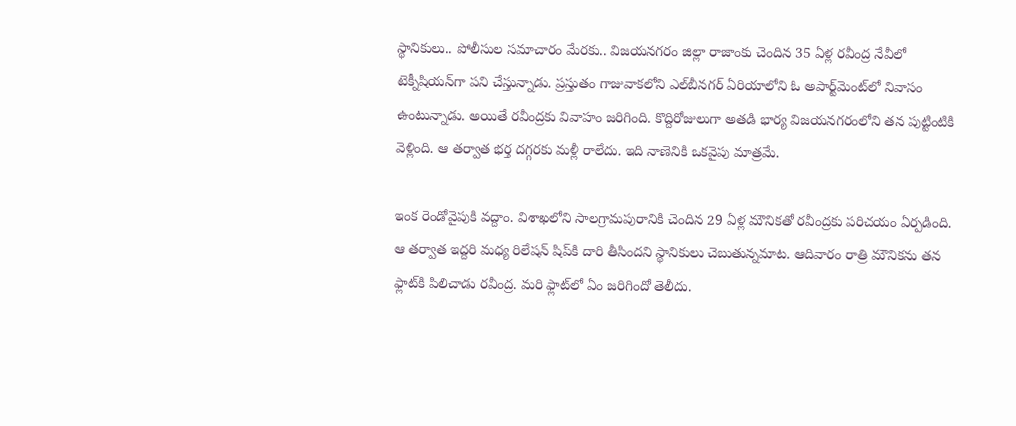స్థానికులు.. పోలీసుల సమాచారం మేరకు.. విజయనగరం జిల్లా రాజాంకు చెందిన 35 ఏళ్ల రవీంద్ర నేవీలో టెక్నీషియన్‌గా పని చేస్తున్నాడు. ప్రస్తుతం గాజువాకలోని ఎల్‌బీనగర్ ఏరియాలోని ఓ అపార్ట్‌మెంట్‌లో నివాసం ఉంటున్నాడు. అయితే రవీంద్రకు వివాహం జరిగింది. కొద్దిరోజులుగా అతడి భార్య విజయనగరంలోని తన పుట్టింటికి వెళ్లింది. ఆ తర్వాత భర్త దగ్గరకు మళ్లీ రాలేదు. ఇది నాణెనికి ఒకవైపు మాత్రమే.

ఇంక రెండోవైపుకి వద్దాం. విశాఖలోని సాలగ్రామపురానికి చెందిన 29 ఏళ్ల మౌనిక‌తో రవీంద్రకు పరిచయం ఏర్పడింది. ఆ తర్వాత ఇద్దరి మధ్య రిలేషన్ షిప్‌కి దారి తీసిందని స్థానికులు చెబుతున్నమాట. ఆదివారం రాత్రి మౌనికను తన ఫ్లాట్‌కి పిలిచాడు రవీంద్ర. మరి ఫ్లాట్‌లో ఏం జరిగిందో తెలీదు.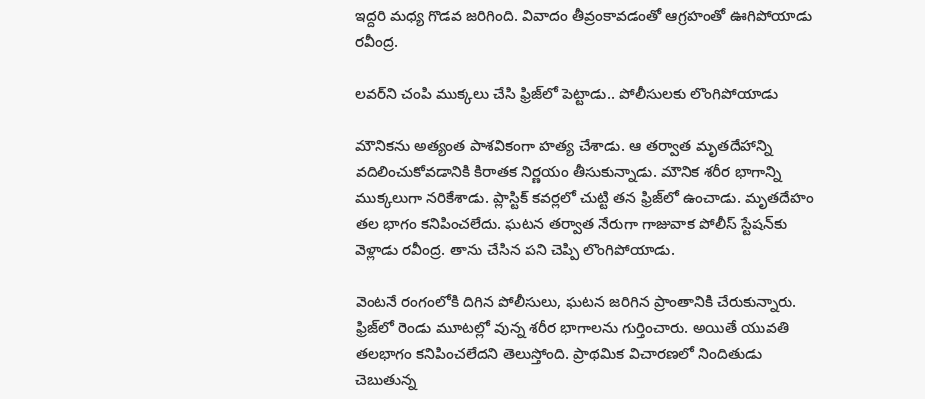ఇద్దరి మధ్య గొడవ జరిగింది. వివాదం తీవ్రంకావడంతో ఆగ్రహంతో ఊగిపోయాడు రవీంద్ర.

లవర్‌ని చంపి ముక్కలు చేసి ఫ్రిజ్‌లో పెట్టాడు.. పోలీసులకు లొంగిపోయాడు

మౌనికను అత్యంత పాశవికంగా హత్య చేశాడు. ఆ తర్వాత మృతదేహాన్ని వదిలించుకోవడానికి కిరాతక నిర్ణయం తీసుకున్నాడు. మౌనిక శరీర భాగాన్ని ముక్కలుగా నరికేశాడు. ప్లాస్టిక్ కవర్లలో చుట్టి తన ఫ్రిజ్‌లో ఉంచాడు. మృతదేహం తల భాగం కనిపించలేదు. ఘటన తర్వాత నేరుగా గాజువాక పోలీస్ స్టేషన్‌కు వెళ్లాడు రవీంద్ర. తాను చేసిన పని చెప్పి లొంగిపోయాడు.

వెంటనే రంగంలోకి దిగిన పోలీసులు, ఘటన జరిగిన ప్రాంతానికి చేరుకున్నారు. ఫ్రిజ్‌లో రెండు మూటల్లో వున్న శరీర భాగాలను గుర్తించారు. అయితే యువతి తలభాగం కనిపించలేదని తెలుస్తోంది. ప్రాథమిక విచారణలో నిందితుడు చెబుతున్న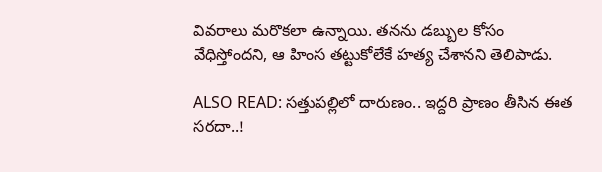వివరాలు మరొకలా ఉన్నాయి. తనను డబ్బుల కోసం వేధిస్తోందని, ఆ హింస తట్టుకోలేకే హత్య చేశానని తెలిపాడు.

ALSO READ: సత్తుపల్లిలో దారుణం.. ఇద్దరి ప్రాణం తీసిన ఈత సరదా..!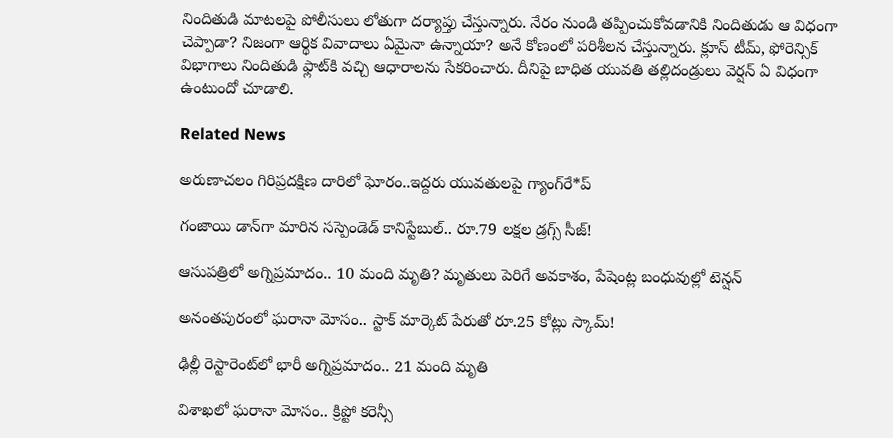నిందితుడి మాటలపై పోలీసులు లోతుగా దర్యాప్తు చేస్తున్నారు. నేరం నుండి తప్పించుకోవడానికి నిందితుడు ఆ విధంగా చెప్పాడా? నిజంగా ఆర్థిక వివాదాలు ఏమైనా ఉన్నాయా? అనే కోణంలో పరిశీలన చేస్తున్నారు. క్లూస్ టీమ్, ఫోరెన్సిక్ విభాగాలు నిందితుడి ఫ్లాట్‌కి వచ్చి ఆధారాలను సేకరించారు. దీనిపై బాధిత యువతి తల్లిదండ్రులు వెర్షన్ ఏ విధంగా ఉంటుందో చూడాలి.

Related News

అరుణాచలం గిరిప్రదక్షిణ దారిలో ఘోరం..ఇద్దరు యువతులపై గ్యాంగ్‌రే*ప్

గంజాయి డాన్‌గా మారిన సస్పెండెడ్ కానిస్టేబుల్.. రూ.79 లక్షల డ్రగ్స్ సీజ్!

ఆసుపత్రిలో అగ్నిప్రమాదం.. 10 మంది మృతి? మృతులు పెరిగే అవకాశం, పేషెంట్ల బంధువుల్లో టెన్షన్

అనంతపురంలో ఘరానా మోసం.. స్టాక్ మార్కెట్ పేరుతో రూ.25 కోట్లు స్కామ్!

ఢిల్లీ రెస్టారెంట్‌లో భారీ అగ్నిప్రమాదం.. 21 మంది మృతి

విశాఖలో ఘరానా మోసం.. క్రిప్టో కరెన్సీ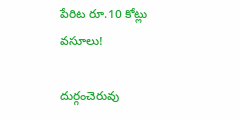పేరిట రూ.10 కోట్లు వసూలు!

దుర్గంచెరువు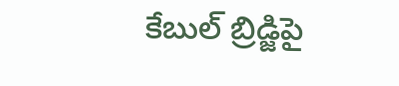కేబుల్ బ్రిడ్జిపై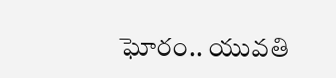ఘోరం.. యువతి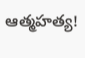ఆత్మహత్య!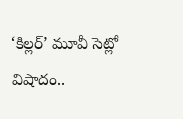‘కిల్లర్’ మూవీ సెట్లో విషాదం..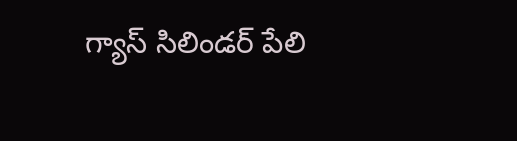గ్యాస్ సిలిండర్ పేలి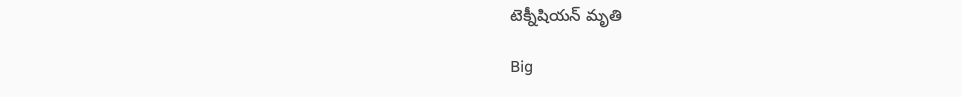టెక్నీషియన్ మృతి

Big